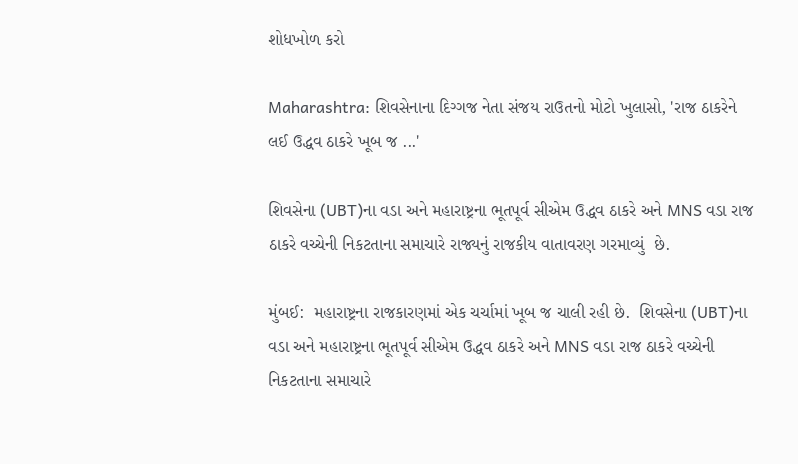શોધખોળ કરો

Maharashtra: શિવસેનાના દિગ્ગજ નેતા સંજય રાઉતનો મોટો ખુલાસો, 'રાજ ઠાકરેને લઈ ઉદ્ધવ ઠાકરે ખૂબ જ ...'

શિવસેના (UBT)ના વડા અને મહારાષ્ટ્રના ભૂતપૂર્વ સીએમ ઉદ્ધવ ઠાકરે અને MNS વડા રાજ ઠાકરે વચ્ચેની નિકટતાના સમાચારે રાજ્યનું રાજકીય વાતાવરણ ગરમાવ્યું  છે.

મુંબઈ:  મહારાષ્ટ્રના રાજકારણમાં એક ચર્ચામાં ખૂબ જ ચાલી રહી છે.  શિવસેના (UBT)ના વડા અને મહારાષ્ટ્રના ભૂતપૂર્વ સીએમ ઉદ્ધવ ઠાકરે અને MNS વડા રાજ ઠાકરે વચ્ચેની નિકટતાના સમાચારે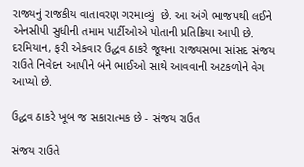રાજ્યનું રાજકીય વાતાવરણ ગરમાવ્યું  છે. આ અંગે ભાજપથી લઈને એનસીપી સુધીની તમામ પાર્ટીઓએ પોતાની પ્રતિક્રિયા આપી છે. દરમિયાન, ફરી એકવાર ઉદ્ધવ ઠાકરે જૂથના રાજ્યસભા સાંસદ સંજય રાઉતે નિવેદન આપીને બંને ભાઈઓ સાથે આવવાની અટકળોને વેગ આપ્યો છે.

ઉદ્ધવ ઠાકરે ખૂબ જ સકારાત્મક છે - સંજય રાઉત

સંજય રાઉતે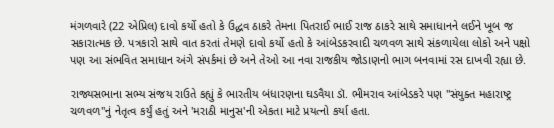મંગળવારે (22 એપ્રિલ) દાવો કર્યો હતો કે ઉદ્ધવ ઠાકરે તેમના પિતરાઈ ભાઈ રાજ ઠાકરે સાથે સમાધાનને લઈને ખૂબ જ સકારાત્મક છે. પત્રકારો સાથે વાત કરતાં તેમણે દાવો કર્યો હતો કે આંબેડકરવાદી ચળવળ સાથે સંકળાયેલા લોકો અને પક્ષો પણ આ સંભવિત સમાધાન અંગે સંપર્કમાં છે અને તેઓ આ નવા રાજકીય જોડાણનો ભાગ બનવામાં રસ દાખવી રહ્યા છે.

રાજ્યસભાના સભ્ય સંજય રાઉતે કહ્યું કે ભારતીય બંધારણના ઘડવૈયા ડૉ. ભીમરાવ આંબેડકરે પણ "સંયુક્ત મહારાષ્ટ્ર ચળવળ"નું નેતૃત્વ કર્યું હતું અને 'મરાઠી માનુસ'ની એકતા માટે પ્રયત્નો કર્યા હતા.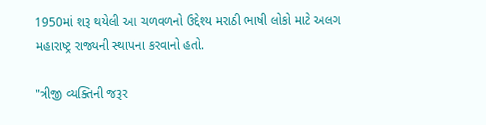1950માં શરૂ થયેલી આ ચળવળનો ઉદ્દેશ્ય મરાઠી ભાષી લોકો માટે અલગ મહારાષ્ટ્ર રાજ્યની સ્થાપના કરવાનો હતો.

"ત્રીજી વ્યક્તિની જરૂર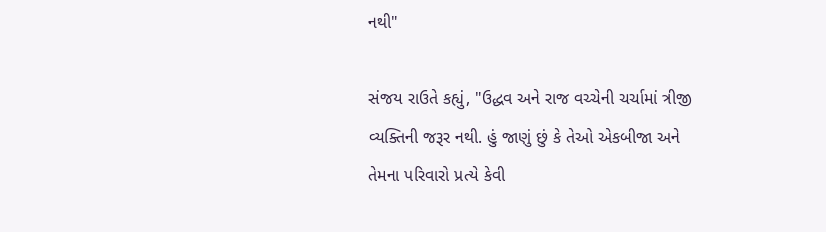નથી"

સંજય રાઉતે કહ્યું, "ઉદ્ધવ અને રાજ વચ્ચેની ચર્ચામાં ત્રીજી વ્યક્તિની જરૂર નથી. હું જાણું છું કે તેઓ એકબીજા અને તેમના પરિવારો પ્રત્યે કેવી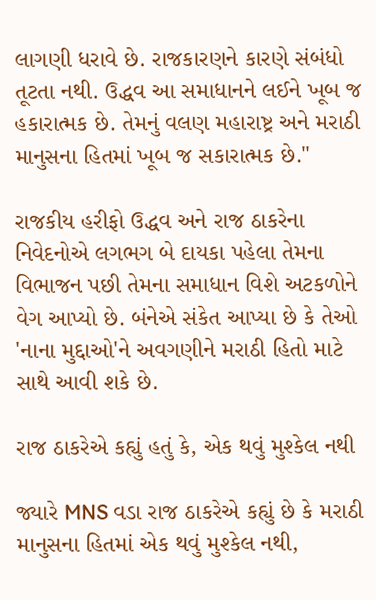લાગણી ધરાવે છે. રાજકારણને કારણે સંબંધો તૂટતા નથી. ઉદ્ધવ આ સમાધાનને લઈને ખૂબ જ હકારાત્મક છે. તેમનું વલણ મહારાષ્ટ્ર અને મરાઠી માનુસના હિતમાં ખૂબ જ સકારાત્મક છે."

રાજકીય હરીફો ઉદ્ધવ અને રાજ ઠાકરેના નિવેદનોએ લગભગ બે દાયકા પહેલા તેમના વિભાજન પછી તેમના સમાધાન વિશે અટકળોને વેગ આપ્યો છે. બંનેએ સંકેત આપ્યા છે કે તેઓ 'નાના મુદ્દાઓ'ને અવગણીને મરાઠી હિતો માટે સાથે આવી શકે છે.

રાજ ઠાકરેએ કહ્યું હતું કે, એક થવું મુશ્કેલ નથી

જ્યારે MNS વડા રાજ ઠાકરેએ કહ્યું છે કે મરાઠી માનુસના હિતમાં એક થવું મુશ્કેલ નથી,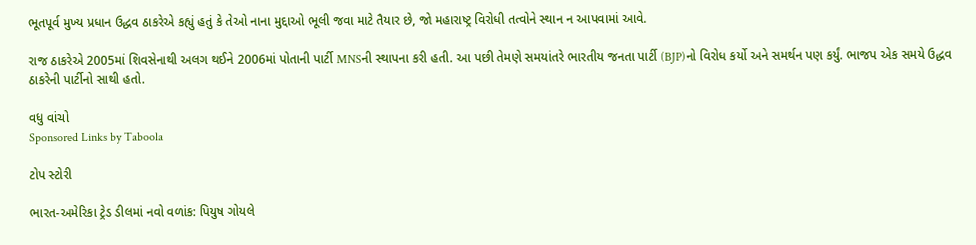ભૂતપૂર્વ મુખ્ય પ્રધાન ઉદ્ધવ ઠાકરેએ કહ્યું હતું કે તેઓ નાના મુદ્દાઓ ભૂલી જવા માટે તૈયાર છે, જો મહારાષ્ટ્ર વિરોધી તત્વોને સ્થાન ન આપવામાં આવે.

રાજ ઠાકરેએ 2005માં શિવસેનાથી અલગ થઈને 2006માં પોતાની પાર્ટી MNSની સ્થાપના કરી હતી. આ પછી તેમણે સમયાંતરે ભારતીય જનતા પાર્ટી (BJP)નો વિરોધ કર્યો અને સમર્થન પણ કર્યું. ભાજપ એક સમયે ઉદ્ધવ ઠાકરેની પાર્ટીનો સાથી હતો.

વધુ વાંચો
Sponsored Links by Taboola

ટોપ સ્ટોરી

ભારત-અમેરિકા ટ્રેડ ડીલમાં નવો વળાંક: પિયુષ ગોયલે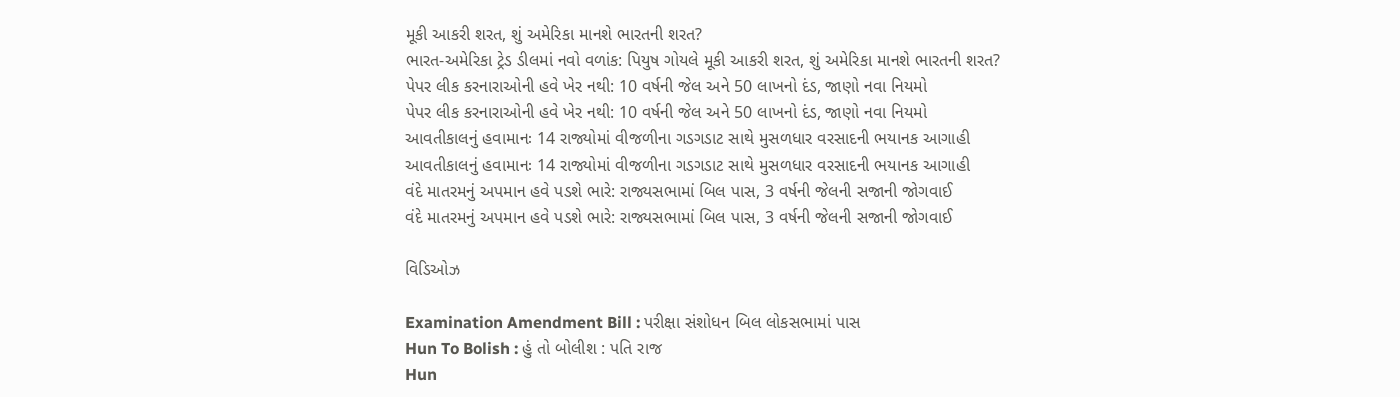મૂકી આકરી શરત, શું અમેરિકા માનશે ભારતની શરત?
ભારત-અમેરિકા ટ્રેડ ડીલમાં નવો વળાંક: પિયુષ ગોયલે મૂકી આકરી શરત, શું અમેરિકા માનશે ભારતની શરત?
પેપર લીક કરનારાઓની હવે ખેર નથી: 10 વર્ષની જેલ અને 50 લાખનો દંડ, જાણો નવા નિયમો
પેપર લીક કરનારાઓની હવે ખેર નથી: 10 વર્ષની જેલ અને 50 લાખનો દંડ, જાણો નવા નિયમો
આવતીકાલનું હવામાનઃ 14 રાજ્યોમાં વીજળીના ગડગડાટ સાથે મુસળધાર વરસાદની ભયાનક આગાહી
આવતીકાલનું હવામાનઃ 14 રાજ્યોમાં વીજળીના ગડગડાટ સાથે મુસળધાર વરસાદની ભયાનક આગાહી
વંદે માતરમનું અપમાન હવે પડશે ભારે: રાજ્યસભામાં બિલ પાસ, 3 વર્ષની જેલની સજાની જોગવાઈ
વંદે માતરમનું અપમાન હવે પડશે ભારે: રાજ્યસભામાં બિલ પાસ, 3 વર્ષની જેલની સજાની જોગવાઈ

વિડિઓઝ

Examination Amendment Bill : પરીક્ષા સંશોધન બિલ લોકસભામાં પાસ
Hun To Bolish : હું તો બોલીશ : પતિ રાજ
Hun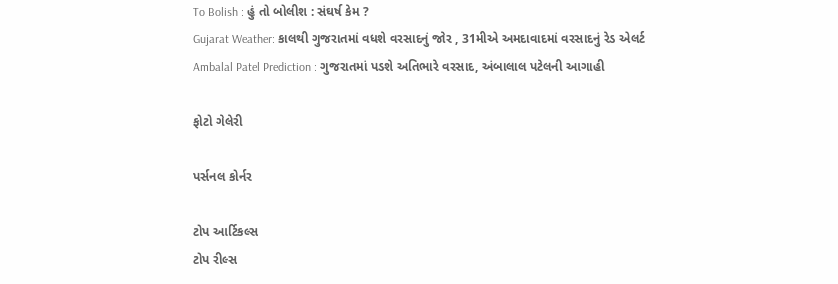To Bolish : હું તો બોલીશ : સંઘર્ષ કેમ ?
Gujarat Weather: કાલથી ગુજરાતમાં વધશે વરસાદનું જોર , 31મીએ અમદાવાદમાં વરસાદનું રેડ એલર્ટ
Ambalal Patel Prediction : ગુજરાતમાં પડશે અતિભારે વરસાદ, અંબાલાલ પટેલની આગાહી

ફોટો ગેલેરી

પર્સનલ કોર્નર

ટોપ આર્ટિકલ્સ
ટોપ રીલ્સ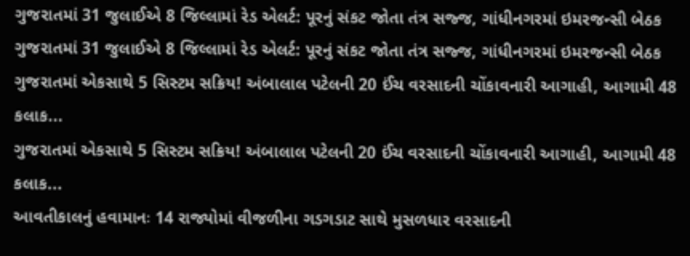ગુજરાતમાં 31 જુલાઈએ 8 જિલ્લામાં રેડ એલર્ટ: પૂરનું સંકટ જોતા તંત્ર સજ્જ, ગાંધીનગરમાં ઇમરજન્સી બેઠક
ગુજરાતમાં 31 જુલાઈએ 8 જિલ્લામાં રેડ એલર્ટ: પૂરનું સંકટ જોતા તંત્ર સજ્જ, ગાંધીનગરમાં ઇમરજન્સી બેઠક
ગુજરાતમાં એકસાથે 5 સિસ્ટમ સક્રિય! અંબાલાલ પટેલની 20 ઈંચ વરસાદની ચોંકાવનારી આગાહી, આગામી 48 કલાક...
ગુજરાતમાં એકસાથે 5 સિસ્ટમ સક્રિય! અંબાલાલ પટેલની 20 ઈંચ વરસાદની ચોંકાવનારી આગાહી, આગામી 48 કલાક...
આવતીકાલનું હવામાનઃ 14 રાજ્યોમાં વીજળીના ગડગડાટ સાથે મુસળધાર વરસાદની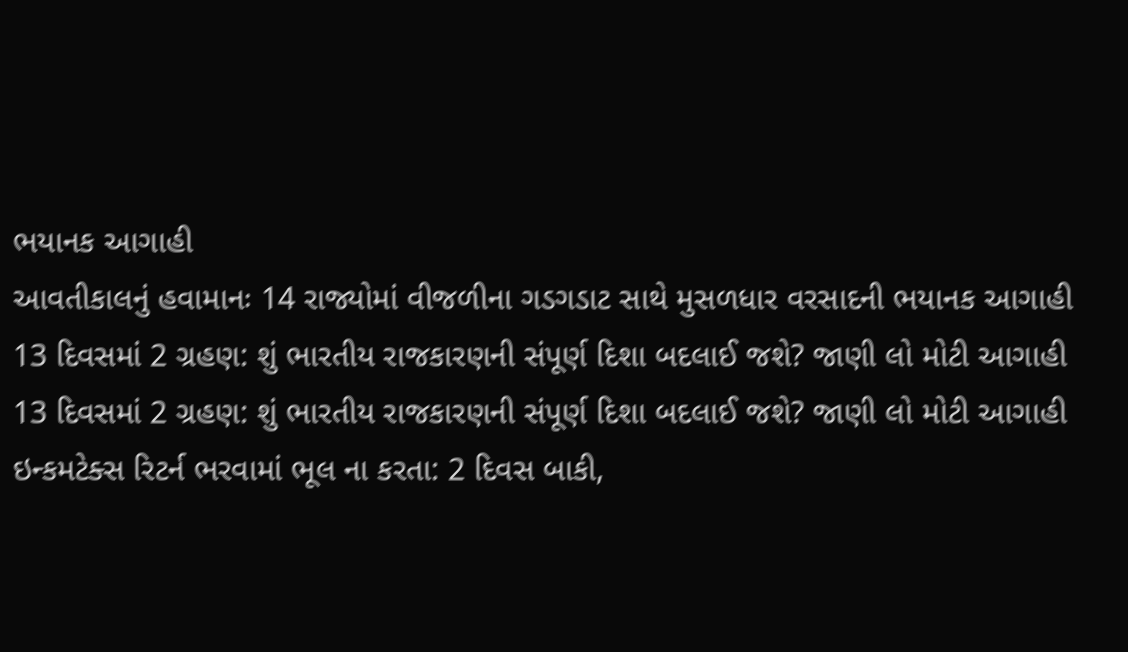ભયાનક આગાહી
આવતીકાલનું હવામાનઃ 14 રાજ્યોમાં વીજળીના ગડગડાટ સાથે મુસળધાર વરસાદની ભયાનક આગાહી
13 દિવસમાં 2 ગ્રહણ: શું ભારતીય રાજકારણની સંપૂર્ણ દિશા બદલાઈ જશે? જાણી લો મોટી આગાહી
13 દિવસમાં 2 ગ્રહણ: શું ભારતીય રાજકારણની સંપૂર્ણ દિશા બદલાઈ જશે? જાણી લો મોટી આગાહી
ઇન્કમટેક્સ રિટર્ન ભરવામાં ભૂલ ના કરતા: 2 દિવસ બાકી,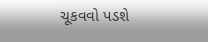ચૂકવવો પડશે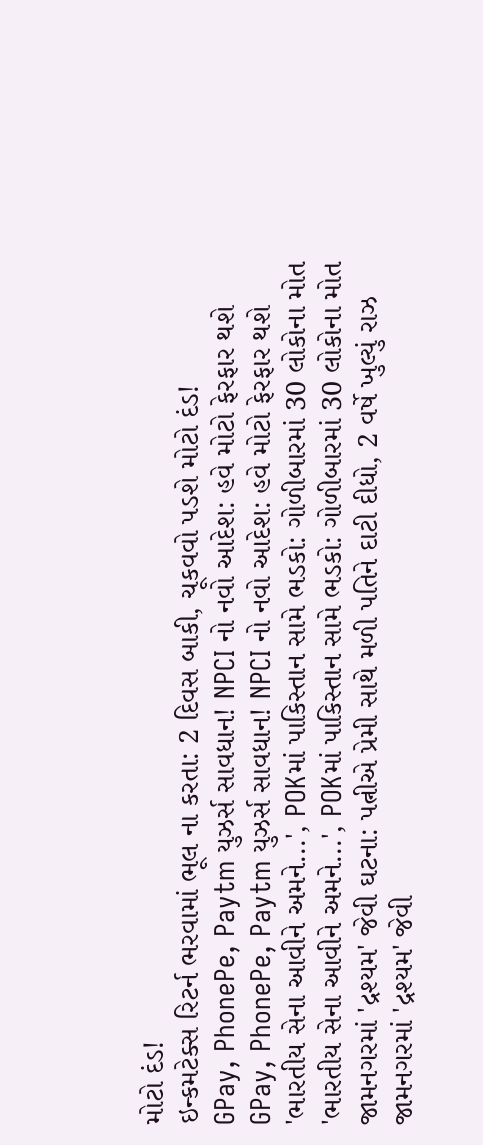મોટો દંડ!
ઇન્કમટેક્સ રિટર્ન ભરવામાં ભૂલ ના કરતા: 2 દિવસ બાકી, ચૂકવવો પડશે મોટો દંડ!
GPay, PhonePe, Paytm યુઝર્સ સાવધાન! NPCI નો નવો આદેશ: હવે મોટો ફેરફાર થશે
GPay, PhonePe, Paytm યુઝર્સ સાવધાન! NPCI નો નવો આદેશ: હવે મોટો ફેરફાર થશે
'ભારતીય સેના આવીને અમને...', POKમાં પાકિસ્તાન સામે ભડકો: ગોળીબારમાં 30 લોકોના મોત
'ભારતીય સેના આવીને અમને...', POKમાં પાકિસ્તાન સામે ભડકો: ગોળીબારમાં 30 લોકોના મોત
જામનગરમાં 'દ્રશ્યમ' જેવી ઘટના: પત્નીએ પ્રેમી સાથે મળી પતિને દાટી દીધો, 2 વર્ષે ખુલ્યું રાઝ
જામનગરમાં 'દ્રશ્યમ' જેવી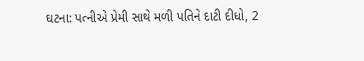ઘટના: પત્નીએ પ્રેમી સાથે મળી પતિને દાટી દીધો, 2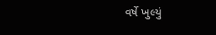વર્ષે ખુલ્યું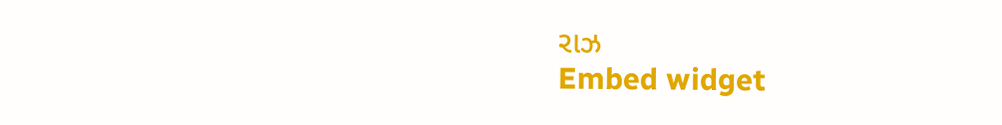રાઝ
Embed widget